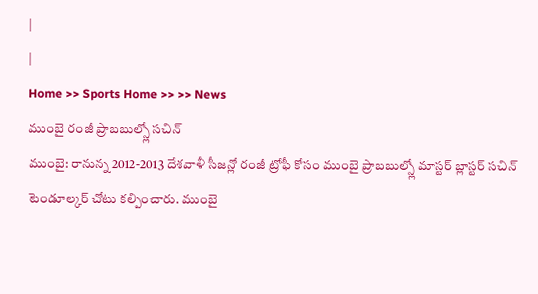|
|
Home >> Sports Home >> >> News
ముంబై రంజీ ప్రాబబుల్స్లో సచిన్
ముంబై: రానున్న 2012-2013 దేశవాళీ సీజన్లో రంజీ ట్రోఫీ కోసం ముంబై ప్రాబబుల్స్లో మాస్టర్ బ్లాస్టర్ సచిన్ టెండూల్కర్ చోటు కల్పించారు. ముంబై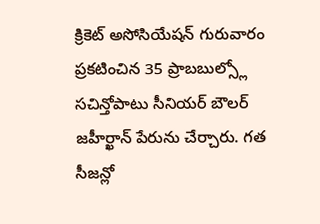క్రికెట్ అసోసియేషన్ గురువారం ప్రకటించిన 35 ప్రాబబుల్స్లో సచిన్తోపాటు సీనియర్ బౌలర్ జహీర్ఖాన్ పేరును చేర్చారు. గత సీజన్లో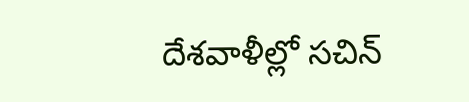దేశవాళీల్లో సచిన్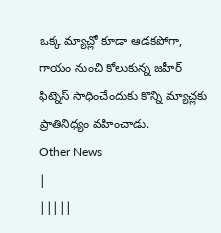ఒక్క మ్యాచ్లో కూడా ఆడకపోగా, గాయం నుంచి కోలుకున్న జహీర్ ఫిట్నెస్ సాధించేందుకు కొన్ని మ్యాచ్లకు ప్రాతినిధ్యం వహించాడు.
Other News
|
|||||